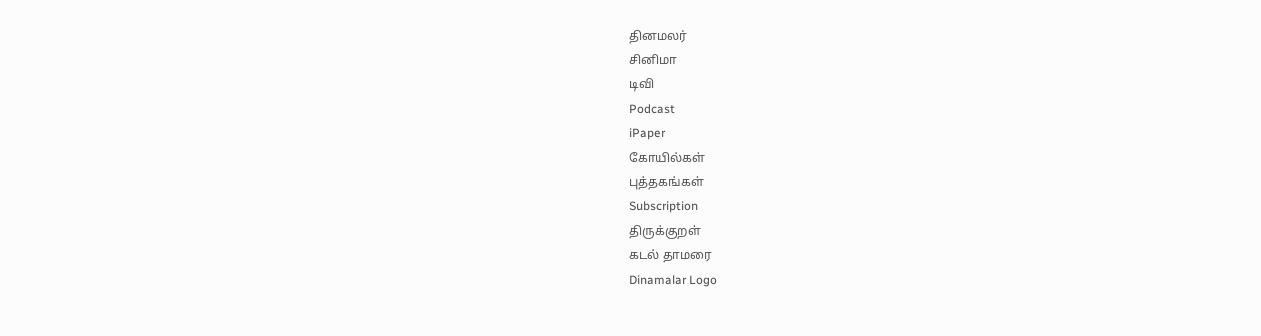தினமலர்
சினிமா
டிவி
Podcast
iPaper
கோயில்கள்
புத்தகங்கள்
Subscription
திருக்குறள்
கடல் தாமரை
Dinamalar Logo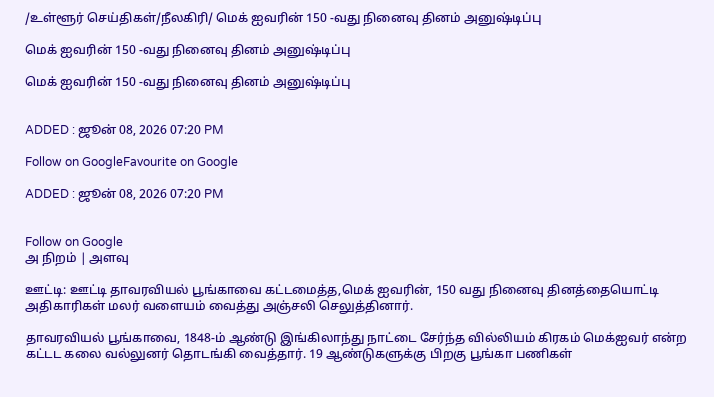/உள்ளூர் செய்திகள்/நீலகிரி/ மெக் ஐவரின் 150 -வது நினைவு தினம் அனுஷ்டிப்பு

மெக் ஐவரின் 150 -வது நினைவு தினம் அனுஷ்டிப்பு

மெக் ஐவரின் 150 -வது நினைவு தினம் அனுஷ்டிப்பு


ADDED : ஜூன் 08, 2026 07:20 PM

Follow on GoogleFavourite on Google

ADDED : ஜூன் 08, 2026 07:20 PM


Follow on Google
அ நிறம் | அளவு

ஊட்டி: ஊட்டி தாவரவியல் பூங்காவை கட்டமைத்த,மெக் ஐவரின், 150 வது நினைவு தினத்தையொட்டி அதிகாரிகள் மலர் வளையம் வைத்து அஞ்சலி செலுத்தினார்.

தாவரவியல் பூங்காவை, 1848-ம் ஆண்டு இங்கிலாந்து நாட்டை சேர்ந்த வில்லியம் கிரகம் மெக்ஐவர் என்ற கட்டட கலை வல்லுனர் தொடங்கி வைத்தார். 19 ஆண்டுகளுக்கு பிறகு பூங்கா பணிகள்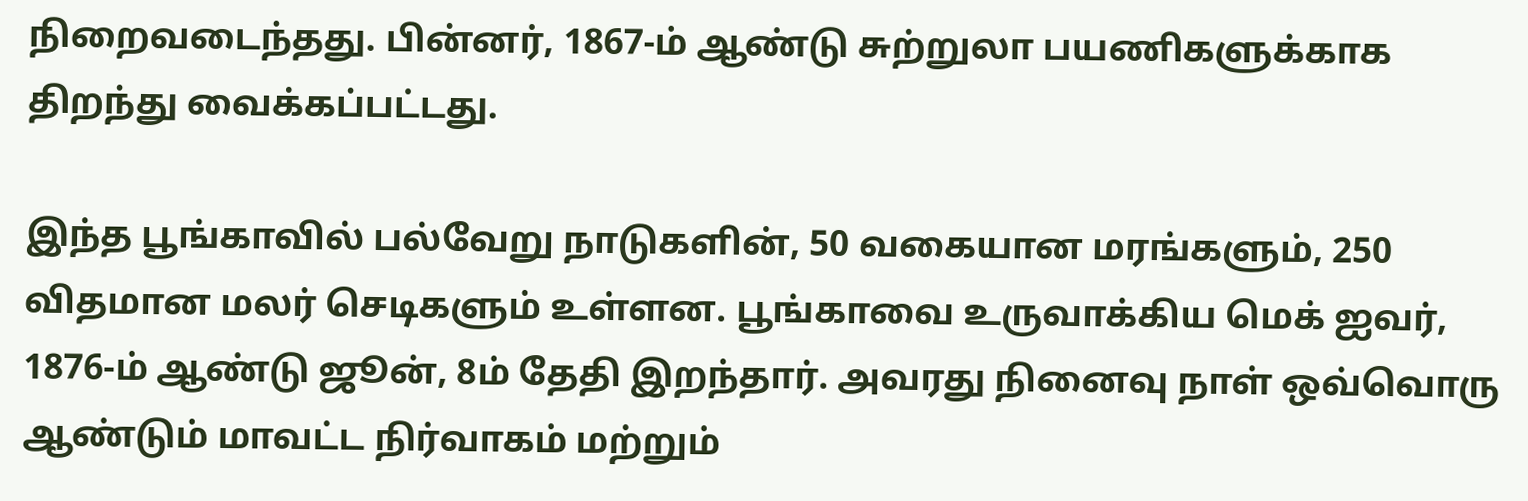நிறைவடைந்தது. பின்னர், 1867-ம் ஆண்டு சுற்றுலா பயணிகளுக்காக திறந்து வைக்கப்பட்டது.

இந்த பூங்காவில் பல்வேறு நாடுகளின், 50 வகையான மரங்களும், 250 விதமான மலர் செடிகளும் உள்ளன. பூங்காவை உருவாக்கிய மெக் ஐவர், 1876-ம் ஆண்டு ஜூன், 8ம் தேதி இறந்தார். அவரது நினைவு நாள் ஒவ்வொரு ஆண்டும் மாவட்ட நிர்வாகம் மற்றும்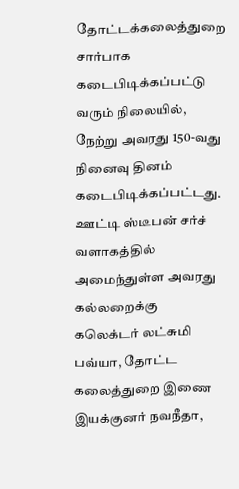தோட்டக்கலைத்துறை சார்பாக கடைபிடிக்கப்பட்டு வரும் நிலையில், நேற்று அவரது 150-வது நினைவு தினம் கடைபிடிக்கப்பட்டது. ஊட்டி ஸ்டீபன் சர்ச் வளாகத்தில் அமைந்துள்ள அவரது கல்லறைக்கு கலெக்டர் லட்சுமி பவ்யா, தோட்ட கலைத்துறை இணை இயக்குனர் நவநீதா,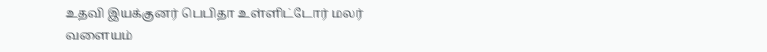உதவி இயக்குனர் பெபிதா உள்ளிட்டோர் மலர் வளையம்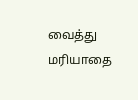வைத்து மரியாதை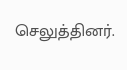செலுத்தினர்.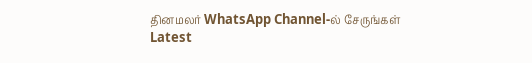தினமலர் WhatsApp Channel-ல் சேருங்கள்
Latest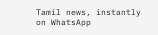Tamil news, instantly on WhatsApp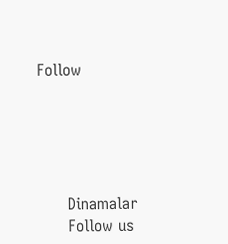Follow





      Dinamalar
      Follow us